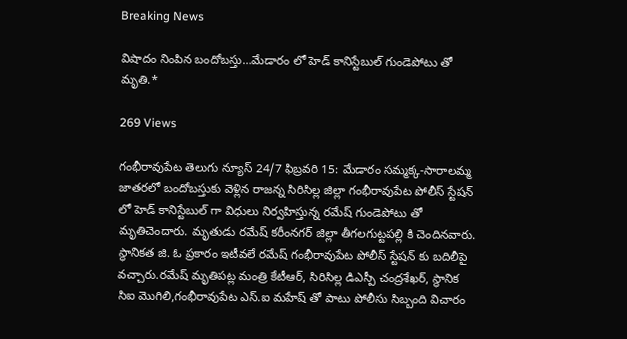Breaking News

విషాదం నింపిన బందోబస్తు…మేడారం లో హెడ్ కానిస్టేబుల్ గుండెపోటు తో మృతి.*

269 Views

గంభీరావుపేట తెలుగు న్యూస్ 24/7 ఫిబ్రవరి 15: మేడారం సమ్మక్క-సారాలమ్మ జాతరలో బందోబస్తుకు వెళ్లిన రాజన్న సిరిసిల్ల జిల్లా గంభీరావుపేట పోలీస్ స్టేషన్ లో హెడ్ కానిస్టేబుల్ గా విధులు నిర్వహిస్తున్న రమేష్ గుండెపోటు తో మృతిచెందారు. మృతుడు రమేష్ కరీంనగర్ జిల్లా తీగలగుట్టపల్లి కి చెందినవారు. స్థానికత జి. ఓ ప్రకారం ఇటీవలే రమేష్ గంభీరావుపేట పోలీస్ స్టేషన్ కు బదిలీపై వచ్చారు.రమేష్ మృతిపట్ల మంత్రి కేటీఆర్, సిరిసిల్ల డిఎస్పీ చంద్రశేఖర్, స్థానిక సిఐ మొగిలి,గంభీరావుపేట ఎస్.ఐ మహేష్ తో పాటు పోలీసు సిబ్బంది విచారం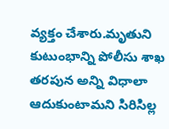వ్యక్తం చేశారు.మృతుని కుటుంభాన్ని పోలీసు శాఖ తరపున అన్ని విధాలా ఆదుకుంటామని సిరిసిల్ల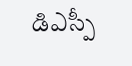డిఎస్పీ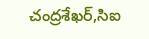చంద్రశేఖర్,సిఐ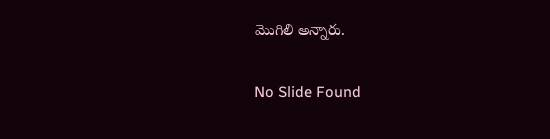మొగిలి అన్నారు.

No Slide Found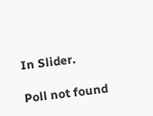In Slider.

Poll not found